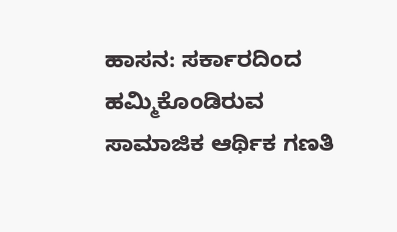ಹಾಸನ: ಸರ್ಕಾರದಿಂದ ಹಮ್ಮಿಕೊಂಡಿರುವ ಸಾಮಾಜಿಕ ಆರ್ಥಿಕ ಗಣತಿ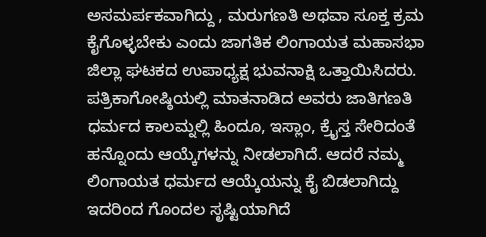ಅಸಮರ್ಪಕವಾಗಿದ್ದು , ಮರುಗಣತಿ ಅಥವಾ ಸೂಕ್ತ ಕ್ರಮ ಕೈಗೊಳ್ಳಬೇಕು ಎಂದು ಜಾಗತಿಕ ಲಿಂಗಾಯತ ಮಹಾಸಭಾ ಜಿಲ್ಲಾ ಘಟಕದ ಉಪಾಧ್ಯಕ್ಷ ಭುವನಾಕ್ಷಿ ಒತ್ತಾಯಿಸಿದರು.
ಪತ್ರಿಕಾಗೋಷ್ಠಿಯಲ್ಲಿ ಮಾತನಾಡಿದ ಅವರು ಜಾತಿಗಣತಿ ಧರ್ಮದ ಕಾಲಮ್ನಲ್ಲಿ ಹಿಂದೂ, ಇಸ್ಲಾಂ, ಕ್ರೈಸ್ತ ಸೇರಿದಂತೆ ಹನ್ನೊಂದು ಆಯ್ಕೆಗಳನ್ನು ನೀಡಲಾಗಿದೆ. ಆದರೆ ನಮ್ಮ ಲಿಂಗಾಯತ ಧರ್ಮದ ಆಯ್ಕೆಯನ್ನು ಕೈ ಬಿಡಲಾಗಿದ್ದು ಇದರಿಂದ ಗೊಂದಲ ಸೃಷ್ಟಿಯಾಗಿದೆ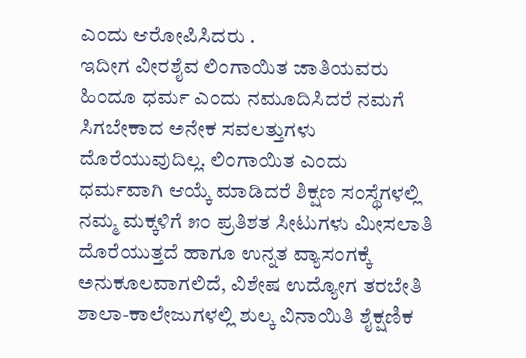ಎಂದು ಆರೋಪಿಸಿದರು .
ಇದೀಗ ವೀರಶೈವ ಲಿಂಗಾಯಿತ ಜಾತಿಯವರು ಹಿಂದೂ ಧರ್ಮ ಎಂದು ನಮೂದಿಸಿದರೆ ನಮಗೆ ಸಿಗಬೇಕಾದ ಅನೇಕ ಸವಲತ್ತುಗಳು ದೊರೆಯುವುದಿಲ್ಲ. ಲಿಂಗಾಯಿತ ಎಂದು ಧರ್ಮವಾಗಿ ಆಯ್ಕೆ ಮಾಡಿದರೆ ಶಿಕ್ಷಣ ಸಂಸ್ಥೆಗಳಲ್ಲಿ ನಮ್ಮ ಮಕ್ಕಳಿಗೆ ೫೦ ಪ್ರತಿಶತ ಸೀಟುಗಳು ಮೀಸಲಾತಿ ದೊರೆಯುತ್ತದೆ ಹಾಗೂ ಉನ್ನತ ವ್ಯಾಸಂಗಕ್ಕೆ ಅನುಕೂಲವಾಗಲಿದೆ, ವಿಶೇಷ ಉದ್ಯೋಗ ತರಬೇತಿ ಶಾಲಾ-ಕಾಲೇಜುಗಳಲ್ಲಿ ಶುಲ್ಕ ವಿನಾಯಿತಿ ಶೈಕ್ಷಣಿಕ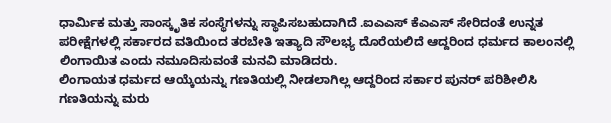ಧಾರ್ಮಿಕ ಮತ್ತು ಸಾಂಸ್ಕೃತಿಕ ಸಂಸ್ಥೆಗಳನ್ನು ಸ್ಥಾಪಿಸಬಹುದಾಗಿದೆ .ಐಎಎಸ್ ಕೆಎಎಸ್ ಸೇರಿದಂತೆ ಉನ್ನತ ಪರೀಕ್ಷೆಗಳಲ್ಲಿ ಸರ್ಕಾರದ ವತಿಯಿಂದ ತರಬೇತಿ ಇತ್ಯಾದಿ ಸೌಲಭ್ಯ ದೊರೆಯಲಿದೆ ಆದ್ದರಿಂದ ಧರ್ಮದ ಕಾಲಂನಲ್ಲಿ ಲಿಂಗಾಯಿತ ಎಂದು ನಮೂದಿಸುವಂತೆ ಮನವಿ ಮಾಡಿದರು.
ಲಿಂಗಾಯತ ಧರ್ಮದ ಆಯ್ಕೆಯನ್ನು ಗಣತಿಯಲ್ಲಿ ನೀಡಲಾಗಿಲ್ಲ ಆದ್ದರಿಂದ ಸರ್ಕಾರ ಪುನರ್ ಪರಿಶೀಲಿಸಿ ಗಣತಿಯನ್ನು ಮರು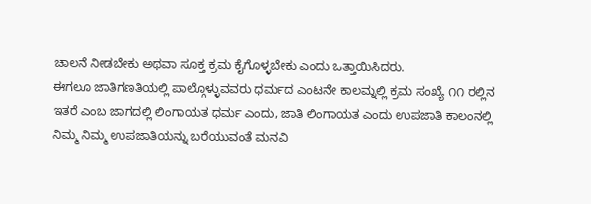ಚಾಲನೆ ನೀಡಬೇಕು ಅಥವಾ ಸೂಕ್ತ ಕ್ರಮ ಕೈಗೊಳ್ಳಬೇಕು ಎಂದು ಒತ್ತಾಯಿಸಿದರು.
ಈಗಲೂ ಜಾತಿಗಣತಿಯಲ್ಲಿ ಪಾಲ್ಗೊಳ್ಳುವವರು ಧರ್ಮದ ಎಂಟನೇ ಕಾಲಮ್ನಲ್ಲಿ ಕ್ರಮ ಸಂಖ್ಯೆ ೧೧ ರಲ್ಲಿನ ಇತರೆ ಎಂಬ ಜಾಗದಲ್ಲಿ ಲಿಂಗಾಯತ ಧರ್ಮ ಎಂದು, ಜಾತಿ ಲಿಂಗಾಯತ ಎಂದು ಉಪಜಾತಿ ಕಾಲಂನಲ್ಲಿ ನಿಮ್ಮ ನಿಮ್ಮ ಉಪಜಾತಿಯನ್ನು ಬರೆಯುವಂತೆ ಮನವಿ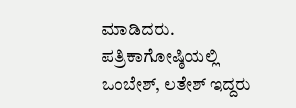ಮಾಡಿದರು.
ಪತ್ರಿಕಾಗೋಷ್ಠಿಯಲ್ಲಿ ಒಂಬೇಶ್, ಲತೇಶ್ ಇದ್ದರು